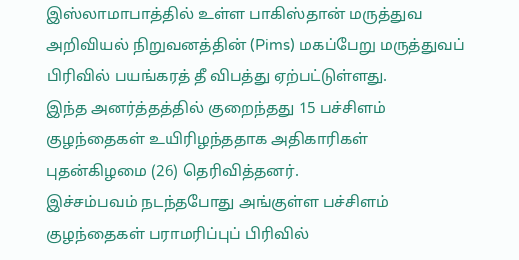இஸ்லாமாபாத்தில் உள்ள பாகிஸ்தான் மருத்துவ அறிவியல் நிறுவனத்தின் (Pims) மகப்பேறு மருத்துவப் பிரிவில் பயங்கரத் தீ விபத்து ஏற்பட்டுள்ளது.
இந்த அனர்த்தத்தில் குறைந்தது 15 பச்சிளம் குழந்தைகள் உயிரிழந்ததாக அதிகாரிகள் புதன்கிழமை (26) தெரிவித்தனர்.
இச்சம்பவம் நடந்தபோது அங்குள்ள பச்சிளம் குழந்தைகள் பராமரிப்புப் பிரிவில்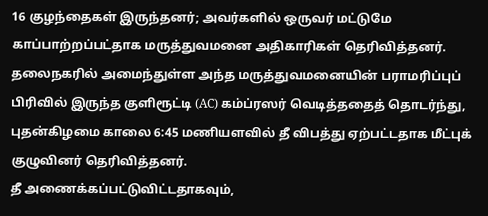16 குழந்தைகள் இருந்தனர்; அவர்களில் ஒருவர் மட்டுமே காப்பாற்றப்பட்தாக மருத்துவமனை அதிகாரிகள் தெரிவித்தனர்.
தலைநகரில் அமைந்துள்ள அந்த மருத்துவமனையின் பராமரிப்புப் பிரிவில் இருந்த குளிரூட்டி (AC) கம்ப்ரஸர் வெடித்ததைத் தொடர்ந்து, புதன்கிழமை காலை 6:45 மணியளவில் தீ விபத்து ஏற்பட்டதாக மீட்புக் குழுவினர் தெரிவித்தனர்.
தீ அணைக்கப்பட்டுவிட்டதாகவும்,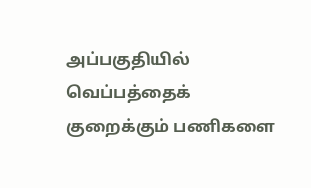அப்பகுதியில் வெப்பத்தைக் குறைக்கும் பணிகளை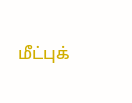மீட்புக்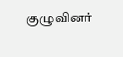குழுவினர்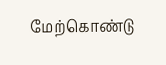மேற்கொண்டு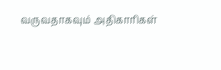வருவதாகவும் அதிகாரிகள்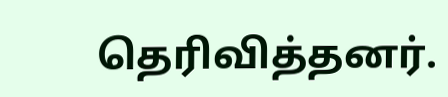தெரிவித்தனர்.